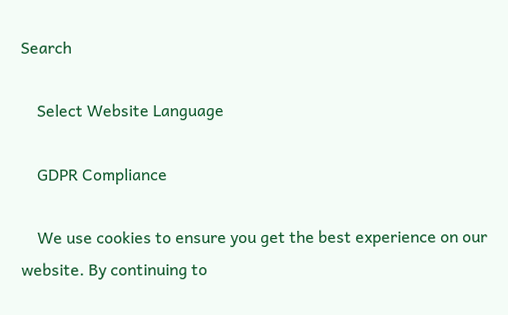Search

    Select Website Language

    GDPR Compliance

    We use cookies to ensure you get the best experience on our website. By continuing to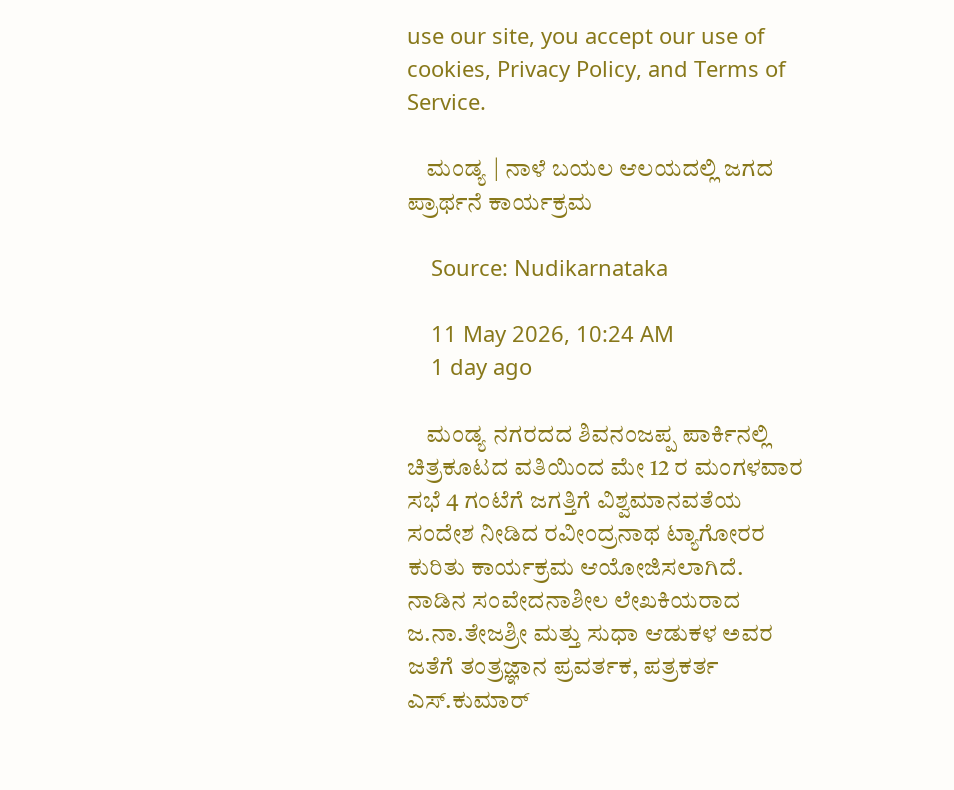use our site, you accept our use of cookies, Privacy Policy, and Terms of Service.

    ಮಂಡ್ಯ | ನಾಳೆ ಬಯಲ ಆಲಯದಲ್ಲಿ ಜಗದ ಪ್ರಾರ್ಥನೆ ಕಾರ್ಯಕ್ರಮ

    Source: Nudikarnataka

    11 May 2026, 10:24 AM
    1 day ago

    ಮಂಡ್ಯ ನಗರದದ ಶಿವನಂಜಪ್ಪ ಪಾರ್ಕಿನಲ್ಲಿ ಚಿತ್ರಕೂಟದ ವತಿಯಿಂದ ಮೇ 12 ರ ಮಂಗಳವಾರ ಸಭೆ 4 ಗಂಟೆಗೆ ಜಗತ್ತಿಗೆ ವಿಶ್ವಮಾನವತೆಯ ಸಂದೇಶ ನೀಡಿದ ರವೀಂದ್ರನಾಥ ಟ್ಯಾಗೋರರ ಕುರಿತು ಕಾರ್ಯಕ್ರಮ ಆಯೋಜಿಸಲಾಗಿದೆ. ನಾಡಿನ ಸಂವೇದನಾಶೀಲ ಲೇಖಕಿಯರಾದ ಜ.ನಾ.ತೇಜಶ್ರೀ ಮತ್ತು ಸುಧಾ ಆಡುಕಳ ಅವರ ಜತೆಗೆ ತಂತ್ರಜ್ಞಾನ ಪ್ರವರ್ತಕ, ಪತ್ರಕರ್ತ ಎಸ್.ಕುಮಾರ್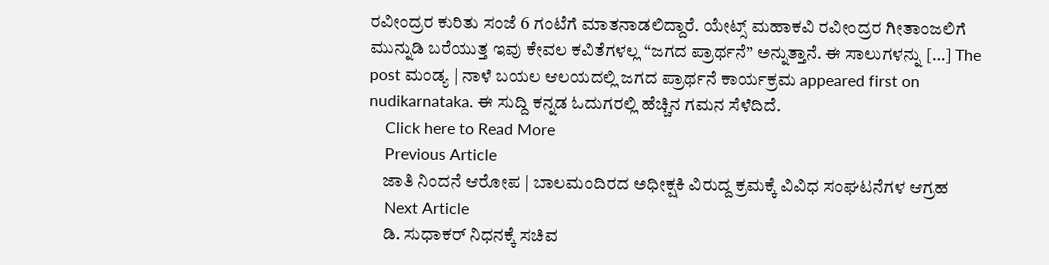ರವೀಂದ್ರರ ಕುರಿತು ಸಂಜೆ 6 ಗಂಟೆಗೆ ಮಾತನಾಡಲಿದ್ದಾರೆ. ಯೇಟ್ಸ್ ಮಹಾಕವಿ ರವೀಂದ್ರರ ಗೀತಾಂಜಲಿಗೆ ಮುನ್ನುಡಿ ಬರೆಯುತ್ತ ಇವು ಕೇವಲ ಕವಿತೆಗಳಲ್ಲ “ಜಗದ ಪ್ರಾರ್ಥನೆ” ಅನ್ನುತ್ತಾನೆ. ಈ ಸಾಲುಗಳನ್ನು […] The post ಮಂಡ್ಯ | ನಾಳೆ ಬಯಲ ಆಲಯದಲ್ಲಿ ಜಗದ ಪ್ರಾರ್ಥನೆ ಕಾರ್ಯಕ್ರಮ appeared first on nudikarnataka. ಈ ಸುದ್ದಿ ಕನ್ನಡ ಓದುಗರಲ್ಲಿ ಹೆಚ್ಚಿನ ಗಮನ ಸೆಳೆದಿದೆ.
    Click here to Read More
    Previous Article
    ಜಾತಿ ನಿಂದನೆ ಆರೋಪ | ಬಾಲಮಂದಿರದ ಅಧೀಕ್ಷಕಿ ವಿರುದ್ದ ಕ್ರಮಕ್ಕೆ ವಿವಿಧ ಸಂಘಟನೆಗಳ ಆಗ್ರಹ
    Next Article
    ಡಿ. ಸುಧಾಕರ್ ನಿಧನಕ್ಕೆ ಸಚಿವ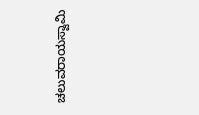ಚಲುವರಾಯಸ್ವಾಮಿ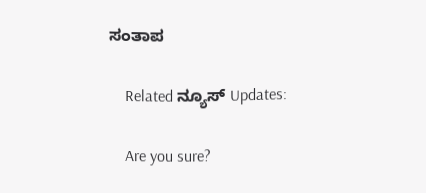ಸಂತಾಪ

    Related ನ್ಯೂಸ್ Updates:

    Are you sure?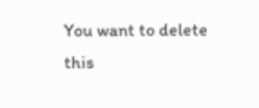You want to delete this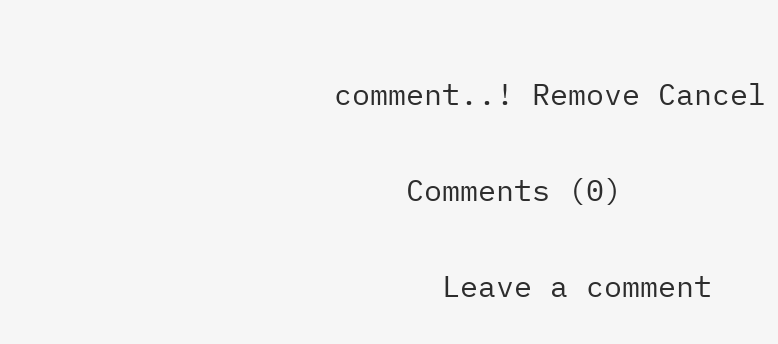comment..! Remove Cancel

    Comments (0)

      Leave a comment